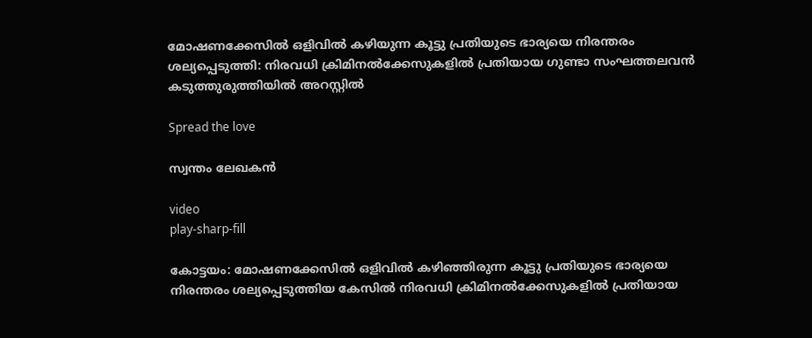മോഷണക്കേസിൽ ഒളിവിൽ കഴിയുന്ന കൂട്ടു പ്രതിയുടെ ഭാര്യയെ നിരന്തരം ശല്യപ്പെടുത്തി: നിരവധി ക്രിമിനൽക്കേസുകളിൽ പ്രതിയായ ഗുണ്ടാ സംഘത്തലവൻ കടുത്തുരുത്തിയിൽ അറസ്റ്റിൽ

Spread the love

സ്വന്തം ലേഖകൻ

video
play-sharp-fill

കോട്ടയം: മോഷണക്കേസിൽ ഒളിവിൽ കഴിഞ്ഞിരുന്ന കൂട്ടു പ്രതിയുടെ ഭാര്യയെ നിരന്തരം ശല്യപ്പെടുത്തിയ കേസിൽ നിരവധി ക്രിമിനൽക്കേസുകളിൽ പ്രതിയായ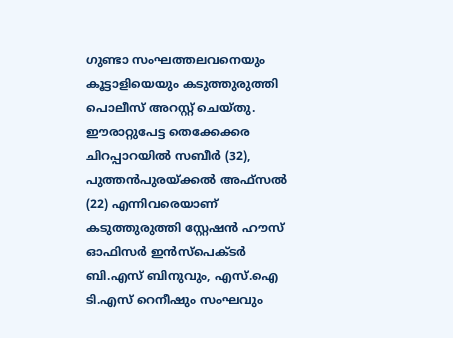ഗുണ്ടാ സംഘത്തലവനെയും കൂട്ടാളിയെയും കടുത്തുരുത്തി പൊലീസ് അറസ്റ്റ് ചെയ്തു. ഈരാറ്റുപേട്ട തെക്കേക്കര ചിറപ്പാറയിൽ സബീർ (32), പുത്തൻപുരയ്ക്കൽ അഫ്‌സൽ (22) എന്നിവരെയാണ് കടുത്തുരുത്തി സ്റ്റേഷൻ ഹൗസ് ഓഫിസർ ഇൻസ്‌പെക്ടർ ബി.എസ് ബിനുവും, എസ്.ഐ ടി.എസ് റെനീഷും സംഘവും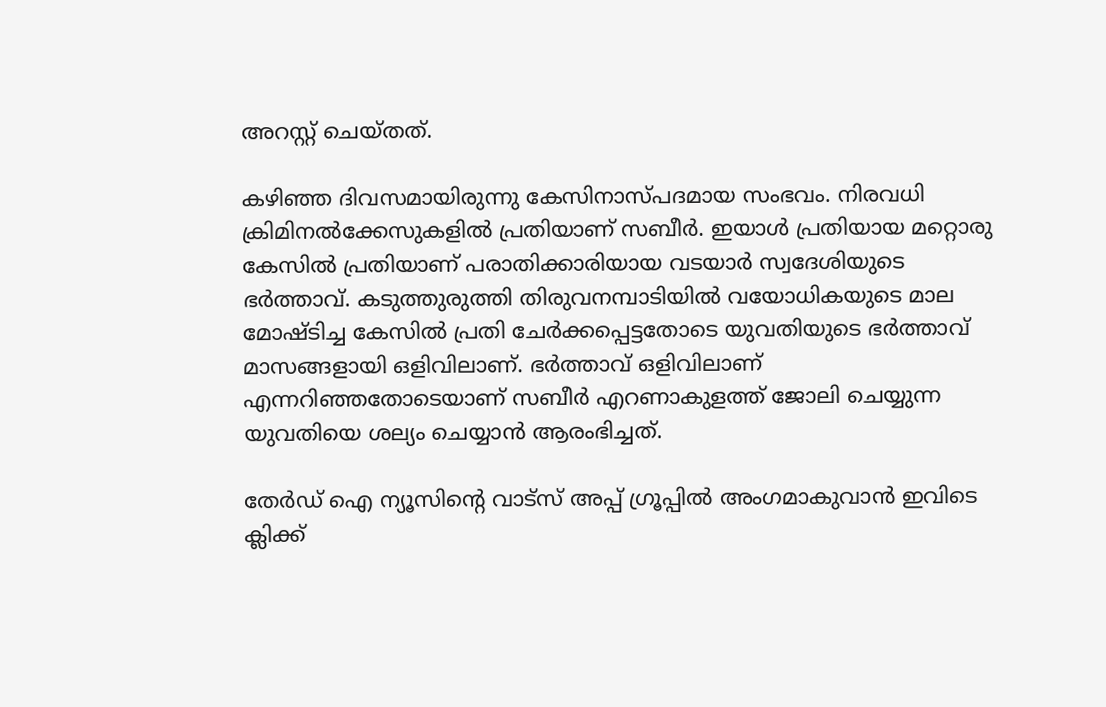അറസ്റ്റ് ചെയ്തത്.

കഴിഞ്ഞ ദിവസമായിരുന്നു കേസിനാസ്പദമായ സംഭവം. നിരവധി ക്രിമിനൽക്കേസുകളിൽ പ്രതിയാണ് സബീർ. ഇയാൾ പ്രതിയായ മറ്റൊരു കേസിൽ പ്രതിയാണ് പരാതിക്കാരിയായ വടയാർ സ്വദേശിയുടെ ഭർത്താവ്. കടുത്തുരുത്തി തിരുവനമ്പാടിയിൽ വയോധികയുടെ മാല മോഷ്ടിച്ച കേസിൽ പ്രതി ചേർക്കപ്പെട്ടതോടെ യുവതിയുടെ ഭർത്താവ് മാസങ്ങളായി ഒളിവിലാണ്. ഭർത്താവ് ഒളിവിലാണ് എന്നറിഞ്ഞതോടെയാണ് സബീർ എറണാകുളത്ത് ജോലി ചെയ്യുന്ന യുവതിയെ ശല്യം ചെയ്യാൻ ആരംഭിച്ചത്.

തേർഡ് ഐ ന്യൂസിന്റെ വാട്സ് അപ്പ് ഗ്രൂപ്പിൽ അംഗമാകുവാൻ ഇവിടെ ക്ലിക്ക്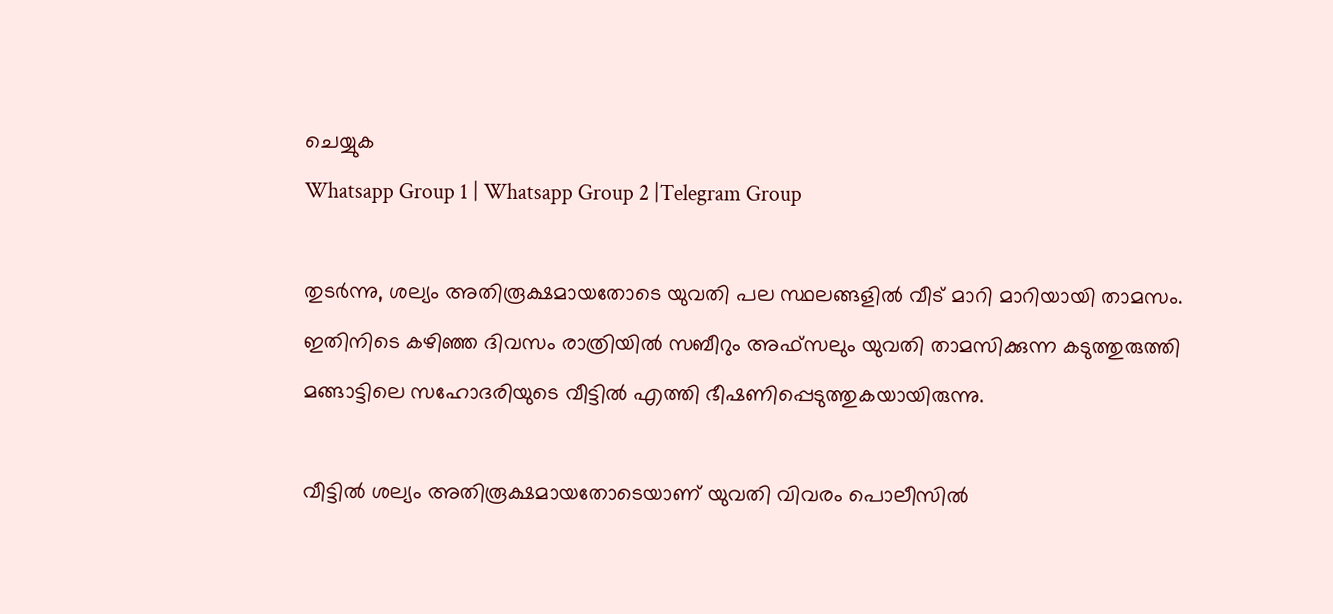ചെയ്യുക
Whatsapp Group 1 | Whatsapp Group 2 |Telegram Group

തുടർന്നു, ശല്യം അതിരൂക്ഷമായതോടെ യുവതി പല സ്ഥലങ്ങളിൽ വീട് മാറി മാറിയായി താമസം. ഇതിനിടെ കഴിഞ്ഞ ദിവസം രാത്രിയിൽ സബീറും അഫ്‌സലും യുവതി താമസിക്കുന്ന കടുത്തുരുത്തി മങ്ങാട്ടിലെ സഹോദരിയുടെ വീട്ടിൽ എത്തി ഭീഷണിപ്പെടുത്തുകയായിരുന്നു.

വീട്ടിൽ ശല്യം അതിരൂക്ഷമായതോടെയാണ് യുവതി വിവരം പൊലീസിൽ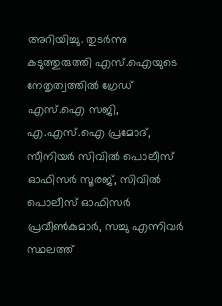അറിയിച്ചു. തുടർന്നു കടുത്തുരുത്തി എസ്.ഐയുടെ നേതൃത്വത്തിൽ ഗ്രേഡ് എസ്.ഐ സജി, എ.എസ്.ഐ പ്രമോദ്, സീനിയർ സിവിൽ പൊലീസ് ഓഫിസർ സൂരജ്, സിവിൽ പൊലീസ് ഓഫിസർ പ്രവീൺകുമാർ, സച്ചു എന്നിവർ സ്ഥലത്ത്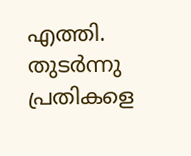എത്തി. തുടർന്നു പ്രതികളെ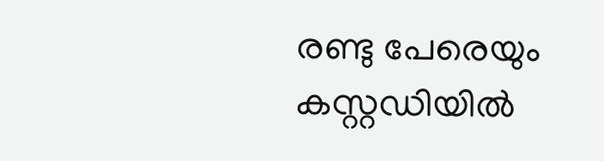രണ്ടു പേരെയും കസ്റ്റഡിയിൽ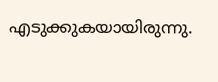എടുക്കുകയായിരുന്നു.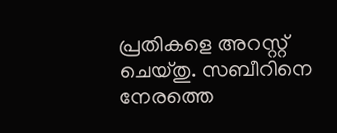പ്രതികളെ അറസ്റ്റ് ചെയ്തു. സബീറിനെ നേരത്തെ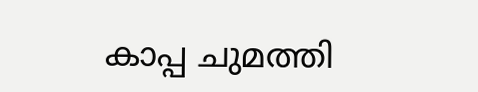കാപ്പ ചുമത്തി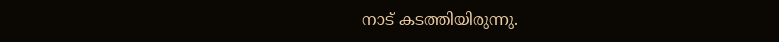നാട് കടത്തിയിരുന്നു.